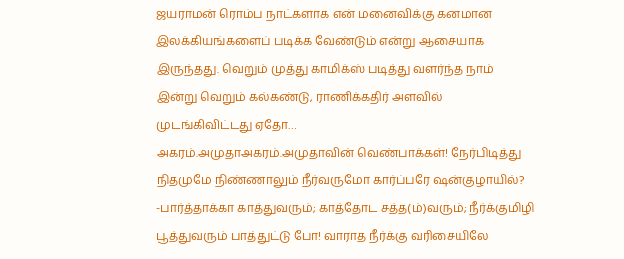ஜயராமன் ரொம்ப நாட்களாக என் மனைவிக்கு கனமான இலக்கியங்களைப் படிக்க வேண்டும் என்று ஆசையாக இருந்தது. வெறும் முத்து காமிக்ஸ் படித்து வளர்ந்த நாம் இன்று வெறும் கல்கண்டு, ராணிக்கதிர் அளவில் முடங்கிவிட்டது ஏதோ…
அகரம்.அமுதாஅகரம்.அமுதாவின் வெண்பாக்கள்! நேர்பிடித்து நிதமுமே நிண்ணாலும் நீர்வருமோ கார்ப்பரே ஷன்குழாயில்? -பார்த்தாக்கா காத்துவரும்; காத்தோட சத்த(ம்)வரும்; நீர்க்குமிழி பூத்துவரும் பாத்துட்டு போ! வாராத நீர்க்கு வரிசையிலே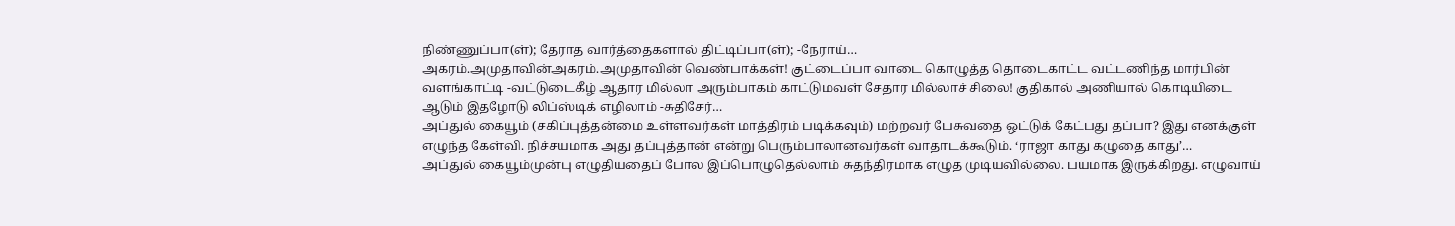நிண்ணுப்பா(ள்); தேராத வார்த்தைகளால் திட்டிப்பா(ள்); -நேராய்…
அகரம்.அமுதாவின்அகரம்.அமுதாவின் வெண்பாக்கள்! குட்டைப்பா வாடை கொழுத்த தொடைகாட்ட வட்டணிந்த மார்பின் வளங்காட்டி -வட்டுடைகீழ் ஆதார மில்லா அரும்பாகம் காட்டுமவள் சேதார மில்லாச் சிலை! குதிகால் அணியால் கொடியிடை ஆடும் இதழோடு லிப்ஸ்டிக் எழிலாம் -சுதிசேர்…
அப்துல் கையூம் (சகிப்புத்தன்மை உள்ளவர்கள் மாத்திரம் படிக்கவும்) மற்றவர் பேசுவதை ஒட்டுக் கேட்பது தப்பா? இது எனக்குள் எழுந்த கேள்வி. நிச்சயமாக அது தப்புத்தான் என்று பெரும்பாலானவர்கள் வாதாடக்கூடும். ‘ராஜா காது கழுதை காது’…
அப்துல் கையூம்முன்பு எழுதியதைப் போல இப்பொழுதெல்லாம் சுதந்திரமாக எழுத முடியவில்லை. பயமாக இருக்கிறது. எழுவாய்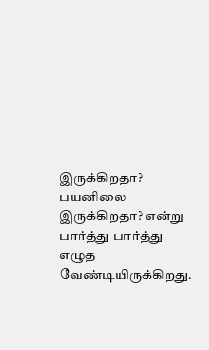இருக்கிறதா? பயனிலை இருக்கிறதா? என்று பார்த்து பார்த்து எழுத வேண்டியிருக்கிறது.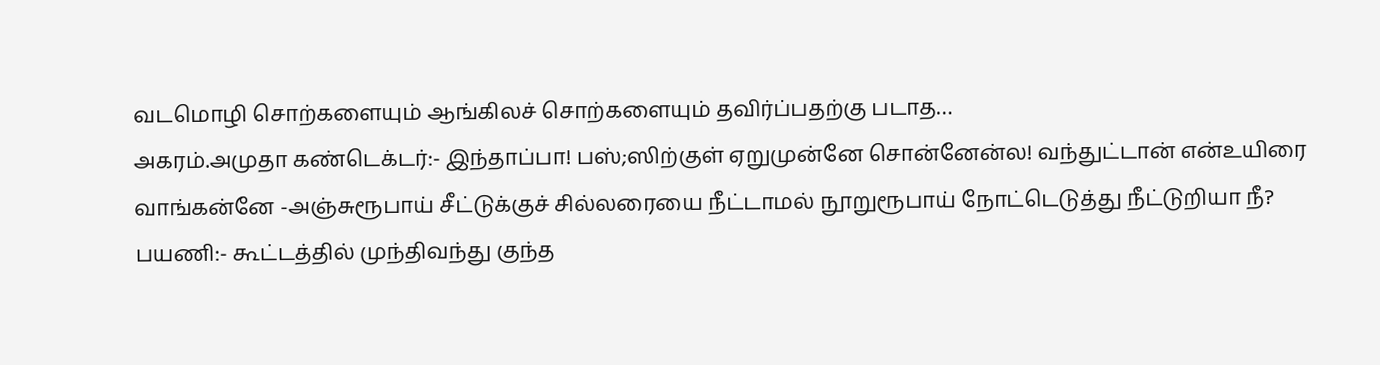வடமொழி சொற்களையும் ஆங்கிலச் சொற்களையும் தவிர்ப்பதற்கு படாத…
அகரம்.அமுதா கண்டெக்டர்:- இந்தாப்பா! பஸ்;ஸிற்குள் ஏறுமுன்னே சொன்னேன்ல! வந்துட்டான் என்உயிரை வாங்கன்னே -அஞ்சுரூபாய் சீட்டுக்குச் சில்லரையை நீட்டாமல் நூறுரூபாய் நோட்டெடுத்து நீட்டுறியா நீ? பயணி:- கூட்டத்தில் முந்திவந்து குந்த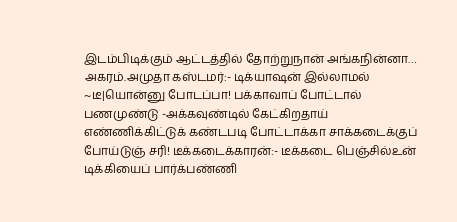இடம்பிடிக்கும் ஆட்டத்தில் தோற்றுநான் அங்கநின்னா…
அகரம்.அமுதா கஸ்டமர்:- டிக்யாஷன் இல்லாமல் ~டீ|யொன்னு போடப்பா! பக்காவாப் போட்டால் பணமுண்டு -அக்கவுண்டில் கேட்கிறதாய் எண்ணிக்கிட்டுக் கண்டபடி போட்டாக்கா சாக்கடைக்குப் போய்டுஞ் சரி! டீக்கடைக்காரன்:- டீக்கடை பெஞ்சில்உன் டிக்கியைப் பார்க்பண்ணி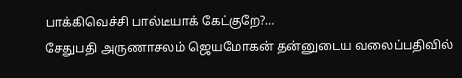பாக்கிவெச்சி பால்டீயாக் கேட்குறே?…
சேதுபதி அருணாசலம் ஜெயமோகன் தன்னுடைய வலைப்பதிவில்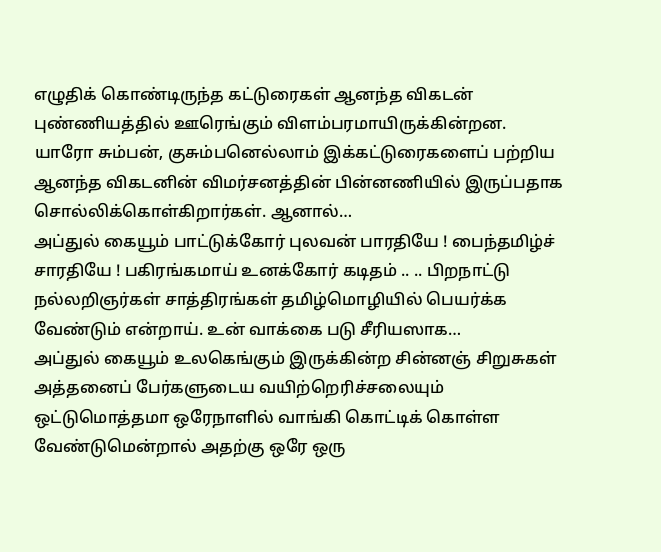எழுதிக் கொண்டிருந்த கட்டுரைகள் ஆனந்த விகடன் புண்ணியத்தில் ஊரெங்கும் விளம்பரமாயிருக்கின்றன. யாரோ சும்பன், குசும்பனெல்லாம் இக்கட்டுரைகளைப் பற்றிய ஆனந்த விகடனின் விமர்சனத்தின் பின்னணியில் இருப்பதாக சொல்லிக்கொள்கிறார்கள். ஆனால்…
அப்துல் கையூம் பாட்டுக்கோர் புலவன் பாரதியே ! பைந்தமிழ்ச் சாரதியே ! பகிரங்கமாய் உனக்கோர் கடிதம் .. .. பிறநாட்டு நல்லறிஞர்கள் சாத்திரங்கள் தமிழ்மொழியில் பெயர்க்க வேண்டும் என்றாய். உன் வாக்கை படு சீரியஸாக…
அப்துல் கையூம் உலகெங்கும் இருக்கின்ற சின்னஞ் சிறுசுகள் அத்தனைப் பேர்களுடைய வயிற்றெரிச்சலையும் ஒட்டுமொத்தமா ஒரேநாளில் வாங்கி கொட்டிக் கொள்ள வேண்டுமென்றால் அதற்கு ஒரே ஒரு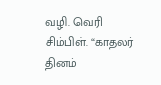வழி. வெரி சிம்பிள். “காதலர் தினம்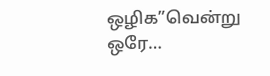ஒழிக”வென்று ஒரே…